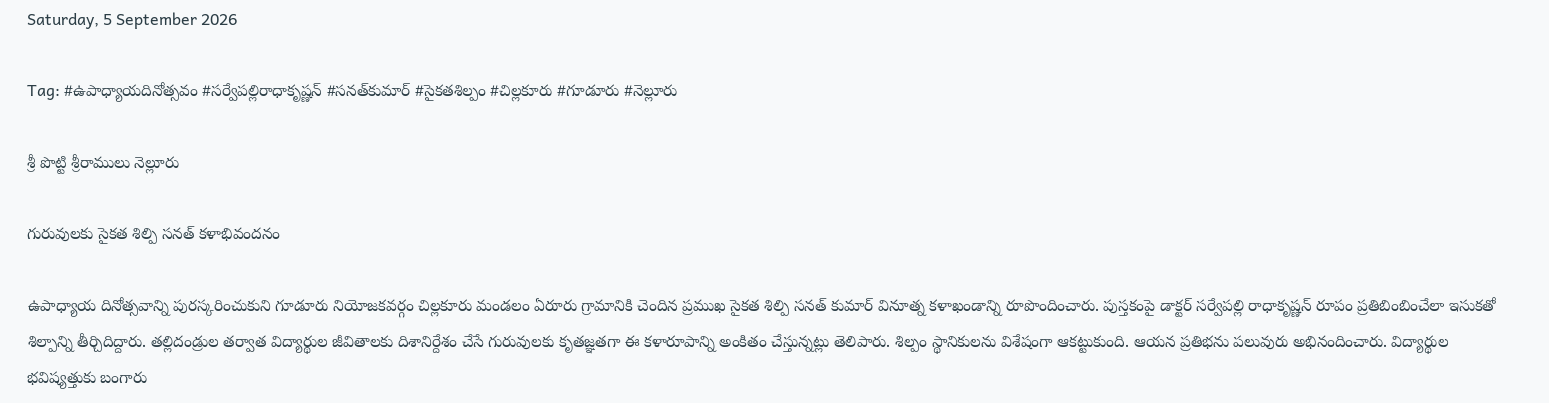Saturday, 5 September 2026

Tag: #ఉపాధ్యాయదినోత్సవం #సర్వేపల్లిరాధాకృష్ణన్ #సనత్‌కుమార్ #సైకతశిల్పం #చిల్లకూరు #గూడూరు #నెల్లూరు

శ్రీ పొట్టి శ్రీరాములు నెల్లూరు

గురువులకు సైకత శిల్పి సనత్ కళాభివందనం

ఉపాధ్యాయ దినోత్సవాన్ని పురస్కరించుకుని గూడూరు నియోజకవర్గం చిల్లకూరు మండలం ఏరూరు గ్రామానికి చెందిన ప్రముఖ సైకత శిల్పి సనత్ కుమార్ వినూత్న కళాఖండాన్ని రూపొందించారు. పుస్తకంపై డాక్టర్ సర్వేపల్లి రాధాకృష్ణన్ రూపం ప్రతిబింబించేలా ఇసుకతో శిల్పాన్ని తీర్చిదిద్దారు. తల్లిదండ్రుల తర్వాత విద్యార్థుల జీవితాలకు దిశానిర్దేశం చేసే గురువులకు కృతజ్ఞతగా ఈ కళారూపాన్ని అంకితం చేస్తున్నట్లు తెలిపారు. శిల్పం స్థానికులను విశేషంగా ఆకట్టుకుంది. ఆయన ప్రతిభను పలువురు అభినందించారు. విద్యార్థుల భవిష్యత్తుకు బంగారు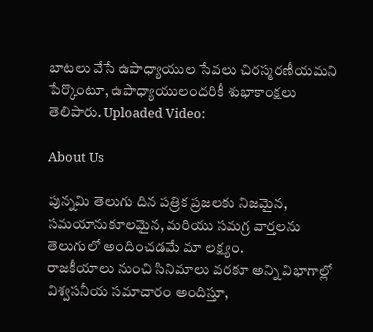బాటలు వేసే ఉపాధ్యాయుల సేవలు చిరస్మరణీయమని పేర్కొంటూ, ఉపాధ్యాయులందరికీ శుభాకాంక్షలు తెలిపారు. Uploaded Video:

About Us

పున్నమి తెలుగు దిన పత్రిక ప్రజలకు నిజమైన, సమయానుకూలమైన, మరియు సమగ్ర వార్తలను తెలుగులో అందించడమే మా లక్ష్యం.
రాజకీయాలు నుంచి సినిమాలు వరకూ అన్ని విభాగాల్లో విశ్వసనీయ సమాచారం అందిస్తూ,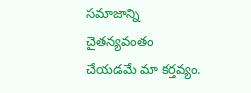సమాజాన్ని చైతన్యవంతం చేయడమే మా కర్తవ్యం.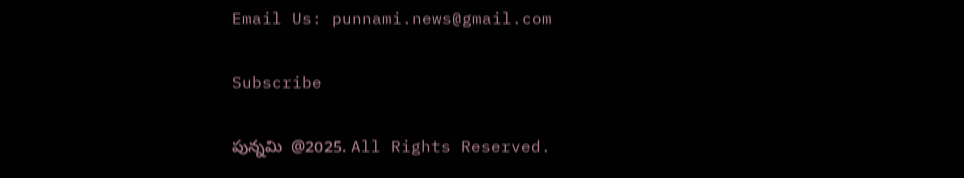Email Us: punnami.news@gmail.com

Subscribe

పున్నమి  @2025. All Rights Reserved.